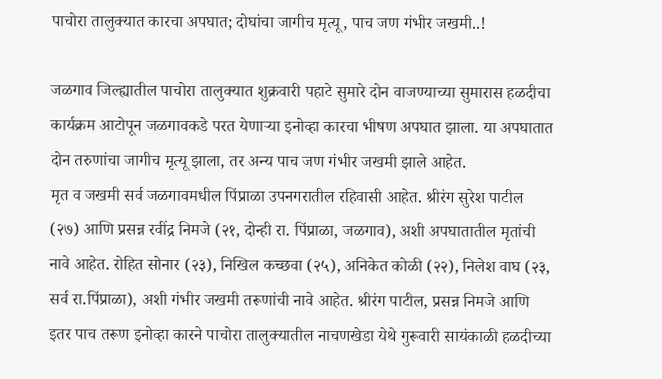पाचोरा तालुक्यात कारचा अपघात; दोघांचा जागीच मृत्यू, पाच जण गंभीर जखमी..!

जळगाव जिल्ह्यातील पाचोरा तालुक्यात शुक्रवारी पहाटे सुमारे दोन वाजण्याच्या सुमारास हळदीचा कार्यक्रम आटोपून जळगावकडे परत येणाऱ्या इनोव्हा कारचा भीषण अपघात झाला. या अपघातात दोन तरुणांचा जागीच मृत्यू झाला, तर अन्य पाच जण गंभीर जखमी झाले आहेत.
मृत व जखमी सर्व जळगावमधील पिंप्राळा उपनगरातील रहिवासी आहेत. श्रीरंग सुरेश पाटील (२७) आणि प्रसन्न रवींद्र निमजे (२१, दोन्ही रा. पिंप्राळा, जळगाव), अशी अपघातातील मृतांची नावे आहेत. रोहित सोनार (२३), निखिल कच्छवा (२५), अनिकेत कोळी (२२), निलेश वाघ (२३, सर्व रा.पिंप्राळा), अशी गंभीर जखमी तरूणांची नावे आहेत. श्रीरंग पाटील, प्रसन्न निमजे आणि इतर पाच तरूण इनोव्हा कारने पाचोरा तालुक्यातील नाचणखेडा येथे गुरूवारी सायंकाळी हळदीच्या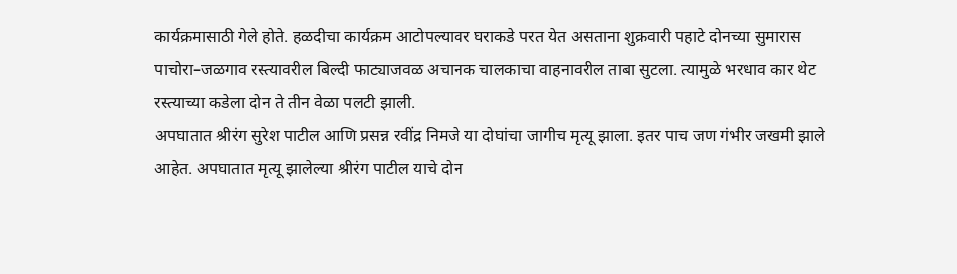कार्यक्रमासाठी गेले होते. हळदीचा कार्यक्रम आटोपल्यावर घराकडे परत येत असताना शुक्रवारी पहाटे दोनच्या सुमारास पाचोरा–जळगाव रस्त्यावरील बिल्दी फाट्याजवळ अचानक चालकाचा वाहनावरील ताबा सुटला. त्यामुळे भरधाव कार थेट रस्त्याच्या कडेला दोन ते तीन वेळा पलटी झाली.
अपघातात श्रीरंग सुरेश पाटील आणि प्रसन्न रवींद्र निमजे या दोघांचा जागीच मृत्यू झाला. इतर पाच जण गंभीर जखमी झाले आहेत. अपघातात मृत्यू झालेल्या श्रीरंग पाटील याचे दोन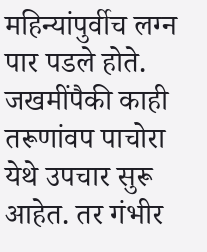महिन्यांपुर्वीच लग्न पार पडले होते. जखमींपैकी काही तरूणांवप पाचोरा येथे उपचार सुरू आहेत. तर गंभीर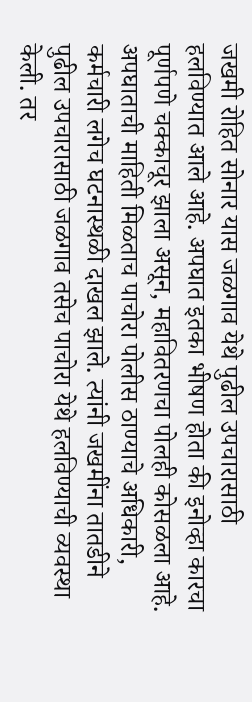जखमी रोहित सोनार यास जळगाव येथे पुढील उपचारासाठी हलविण्यात आले आहे. अपघात इतका भीषण होता की इनोव्हा कारचा पूर्णपणे चक्काचूर झाला असून, महावितरणचा पोलही कोसळला आहे. अपघाताची माहिती मिळताच पाचोरा पोलीस ठाण्याचे अधिकारी, कर्मचारी लगेच घटनास्थळी दाखल झाले. त्यांनी जखमींना तातडीने पुढील उपचारासाठी जळगाव तसेच पाचोरा येथे हलविण्याची व्यवस्था केली. तर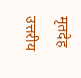मृतदेह उत्तरीय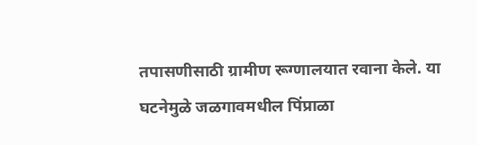तपासणीसाठी ग्रामीण रूग्णालयात रवाना केले. या घटनेमुळे जळगावमधील पिंप्राळा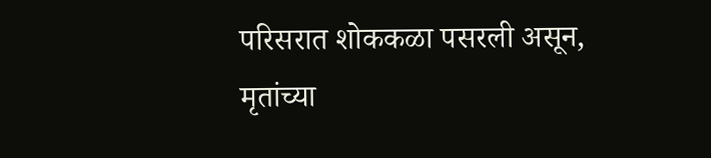परिसरात शोककळा पसरली असून, मृतांच्या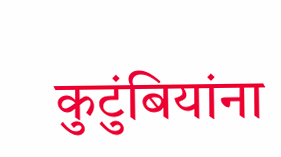कुटुंबियांना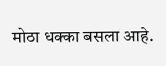मोठा धक्का बसला आहे.